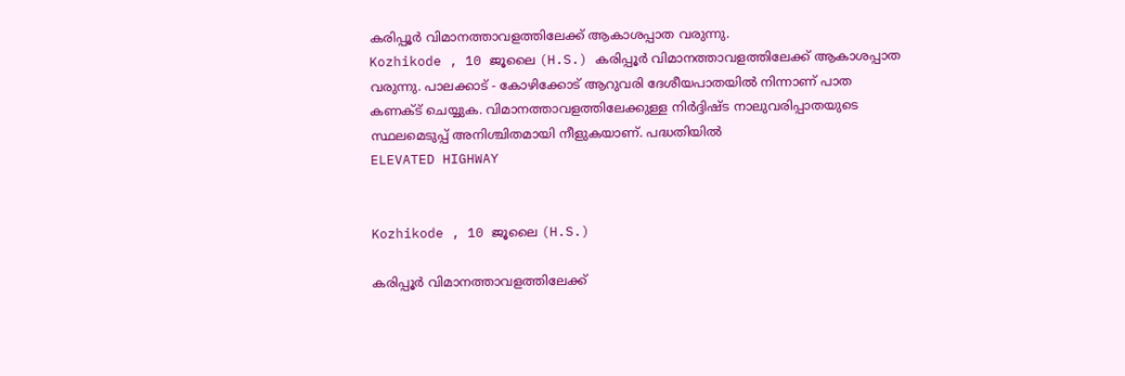കരിപ്പൂർ വിമാനത്താവളത്തിലേക്ക് ആകാശപ്പാത വരുന്നു.
Kozhikode , 10 ജൂലൈ (H.S.) കരിപ്പൂർ വിമാനത്താവളത്തിലേക്ക് ആകാശപ്പാത വരുന്നു. പാലക്കാട് - കോഴിക്കോട് ആറുവരി ദേശീയപാതയിൽ നിന്നാണ് പാത കണക്ട് ചെയ്യുക. വിമാനത്താവളത്തിലേക്കുള്ള നിർദ്ദിഷ്ട നാലുവരിപ്പാതയുടെ സ്ഥലമെടുപ്പ് അനിശ്ചിതമായി നീളുകയാണ്. പദ്ധതിയിൽ
ELEVATED HIGHWAY


Kozhikode , 10 ജൂലൈ (H.S.)

കരിപ്പൂർ വിമാനത്താവളത്തിലേക്ക്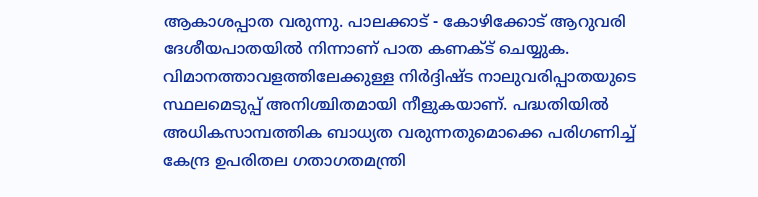ആകാശപ്പാത വരുന്നു. പാലക്കാട് - കോഴിക്കോട് ആറുവരി ദേശീയപാതയിൽ നിന്നാണ് പാത കണക്ട് ചെയ്യുക. വിമാനത്താവളത്തിലേക്കുള്ള നിർദ്ദിഷ്ട നാലുവരിപ്പാതയുടെ സ്ഥലമെടുപ്പ് അനിശ്ചിതമായി നീളുകയാണ്. പദ്ധതിയിൽ അധികസാമ്പത്തിക ബാധ്യത വരുന്നതുമൊക്കെ പരിഗണിച്ച് കേന്ദ്ര ഉപരിതല ഗതാഗതമന്ത്രി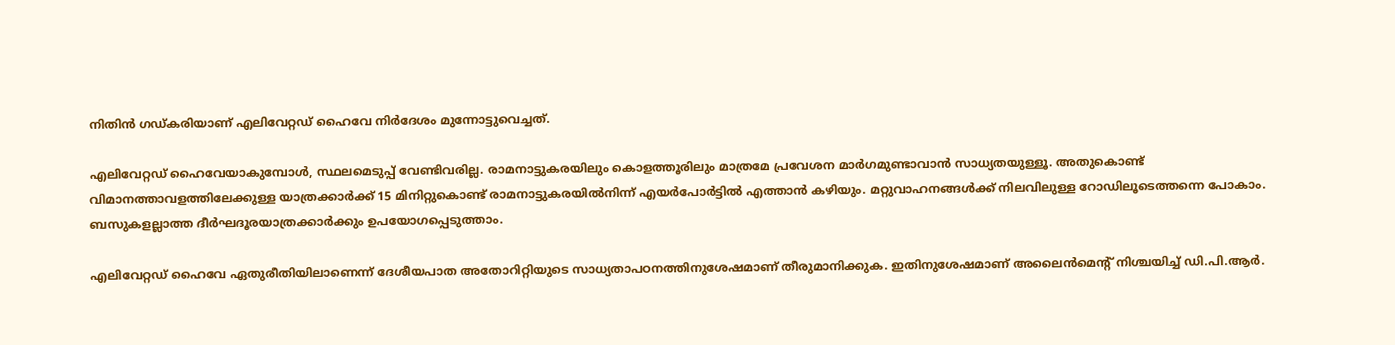നിതിൻ ഗഡ്കരിയാണ് എലിവേറ്റഡ് ഹൈവേ നിർദേശം മുന്നോട്ടുവെച്ചത്.

എലിവേറ്റഡ് ഹൈവേയാകുമ്പോൾ, സ്ഥലമെടുപ്പ് വേണ്ടിവരില്ല. രാമനാട്ടുകരയിലും കൊളത്തൂരിലും മാത്രമേ പ്രവേശന മാർഗമുണ്ടാവാൻ സാധ്യതയുള്ളൂ. അതുകൊണ്ട് വിമാനത്താവളത്തിലേക്കുള്ള യാത്രക്കാർക്ക് 15 മിനിറ്റുകൊണ്ട് രാമനാട്ടുകരയിൽനിന്ന് എയർപോർട്ടിൽ എത്താൻ കഴിയും. മറ്റുവാഹനങ്ങൾക്ക് നിലവിലുള്ള റോഡിലൂടെത്തന്നെ പോകാം. ബസുകളല്ലാത്ത ദീർഘദൂരയാത്രക്കാർക്കും ഉപയോഗപ്പെടുത്താം.

എലിവേറ്റഡ് ഹൈവേ ഏതുരീതിയിലാണെന്ന് ദേശീയപാത അതോറിറ്റിയുടെ സാധ്യതാപഠനത്തിനുശേഷമാണ് തീരുമാനിക്കുക. ഇതിനുശേഷമാണ് അലൈൻമെൻ്റ് നിശ്ചയിച്ച് ഡി.പി.ആർ.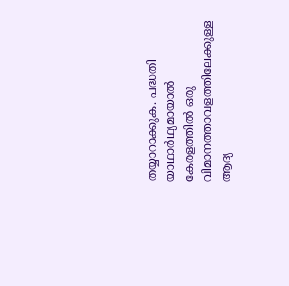തയ്യാറാക്കുക. പദ്ധതി യാഥാർഥ്യമായാൽ കേരളത്തിൽ ഒരു വിമാനത്താവളത്തിലേക്കുള്ള ആദ്യ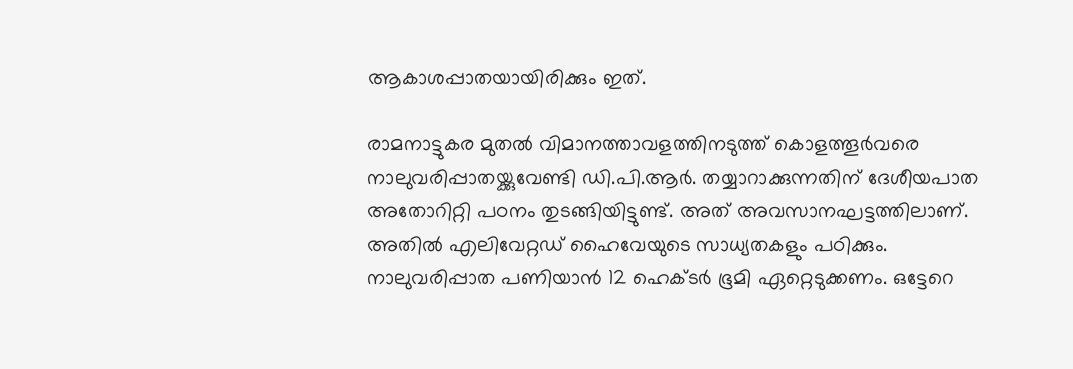ആകാശപ്പാതയായിരിക്കും ഇത്.

രാമനാട്ടുകര മുതൽ വിമാനത്താവളത്തിനടുത്ത് കൊളത്തൂർവരെ നാലുവരിപ്പാതയ്ക്കുവേണ്ടി ഡി.പി.ആർ. തയ്യാറാക്കുന്നതിന് ദേശീയപാത അതോറിറ്റി പഠനം തുടങ്ങിയിട്ടുണ്ട്. അത് അവസാനഘട്ടത്തിലാണ്. അതിൽ എലിവേറ്റഡ് ഹൈവേയുടെ സാധ്യതകളും പഠിക്കും. നാലുവരിപ്പാത പണിയാൻ 12 ഹെക്ടർ ഭൂമി ഏറ്റെടുക്കണം. ഒട്ടേറെ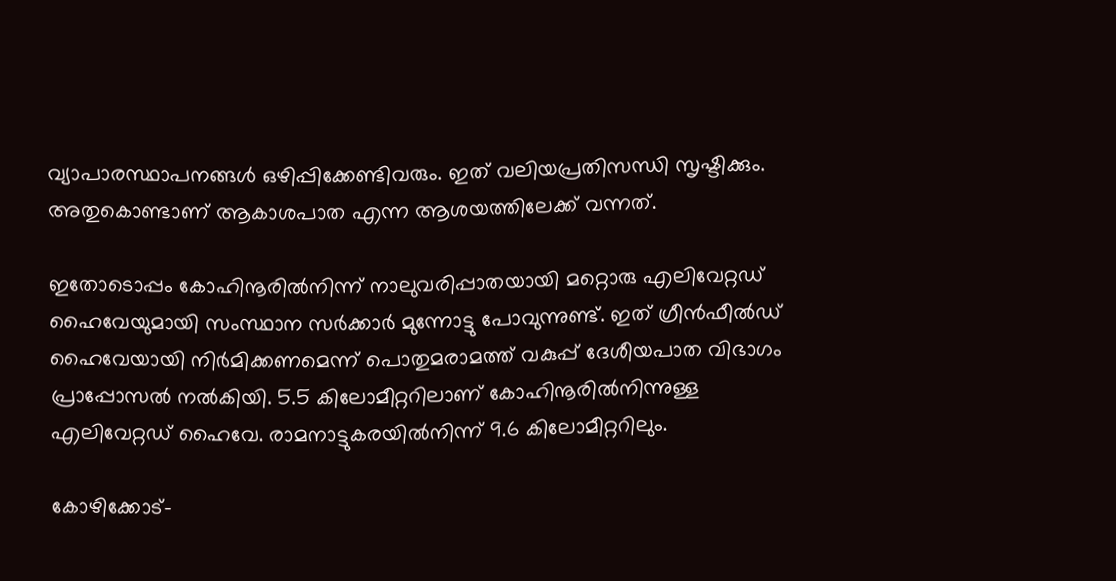വ്യാപാരസ്ഥാപനങ്ങൾ ഒഴിപ്പിക്കേണ്ടിവരും. ഇത് വലിയപ്രതിസന്ധി സൃഷ്ടിക്കും. അതുകൊണ്ടാണ് ആകാശപാത എന്ന ആശയത്തിലേക്ക് വന്നത്.

ഇതോടൊപ്പം കോഹിനൂരിൽനിന്ന് നാലുവരിപ്പാതയായി മറ്റൊരു എലിവേറ്റഡ് ഹൈവേയുമായി സംസ്ഥാന സർക്കാർ മുന്നോട്ടു പോവുന്നുണ്ട്. ഇത് ഗ്രീൻഫീൽഡ് ഹൈവേയായി നിർമിക്കണമെന്ന് പൊതുമരാമത്ത് വകുപ്പ് ദേശീയപാത വിഭാഗം പ്രാപ്പോസൽ നൽകിയി. 5.5 കിലോമീറ്ററിലാണ് കോഹിനൂരിൽനിന്നുള്ള എലിവേറ്റഡ് ഹൈവേ. രാമനാട്ടുകരയിൽനിന്ന് 9.6 കിലോമീറ്ററിലും.

കോഴിക്കോട്-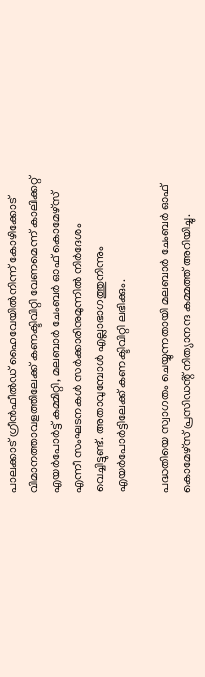പാലക്കാട് ഗ്രീൻഫീൽഡ് ഹൈവേയിൽനിന്ന് കോഴിക്കോട് വിമാനത്താവളത്തിലേക്ക് കണക്ടിവിറ്റി വേണമെന്ന് കാലിക്കറ്റ് എയർപോർട്ട് കമ്മിറ്റി, മലബാർ ചേംബർ ഓഫ് കൊമേഴ്സ് എന്നീ സംഘടനകൾ സർക്കാരിനുമുന്നിൽ നിർദേശം വെച്ചിട്ടുണ്ട്. അതാവുമ്പോൾ എല്ലാഭാഗത്തുനിന്നും എയർപോർട്ടിലേക്ക് കണക്ടിവിറ്റി ലഭിക്കും.

പദ്ധതിയെ സ്വാഗതം ചെയ്യുന്നതായി മലബാർ ചേംബർ ഓഫ് കൊമേഴ്സ് പ്രസിഡൻ്റ് നിത്യാനന്ദ കമ്മത്ത് അറിയിച്ചു.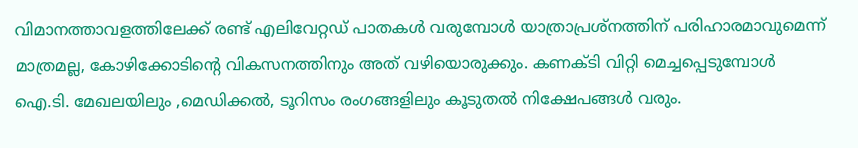വിമാനത്താവളത്തിലേക്ക് രണ്ട് എലിവേറ്റഡ് പാതകൾ വരുമ്പോൾ യാത്രാപ്രശ്നത്തിന് പരിഹാരമാവുമെന്ന് മാത്രമല്ല, കോഴിക്കോടിൻ്റെ വികസനത്തിനും അത് വഴിയൊരുക്കും. കണക്ടി വിറ്റി മെച്ചപ്പെടുമ്പോൾ ഐ.ടി. മേഖലയിലും ,മെഡിക്കൽ, ടൂറിസം രംഗങ്ങളിലും കൂടുതൽ നിക്ഷേപങ്ങൾ വരും.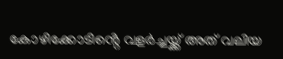കോഴിക്കോടിൻ്റെ വളർച്ചയ്ക്ക് അത് വലിയ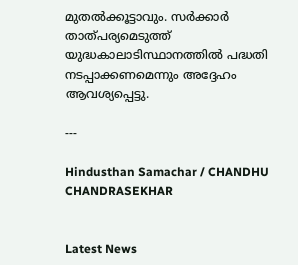മുതൽക്കൂട്ടാവും. സർക്കാർ താത്പര്യമെടുത്ത് യുദ്ധകാലാടിസ്ഥാനത്തിൽ പദ്ധതി നടപ്പാക്കണമെന്നും അദ്ദേഹം ആവശ്യപ്പെട്ടു.

---

Hindusthan Samachar / CHANDHU CHANDRASEKHAR


Latest News